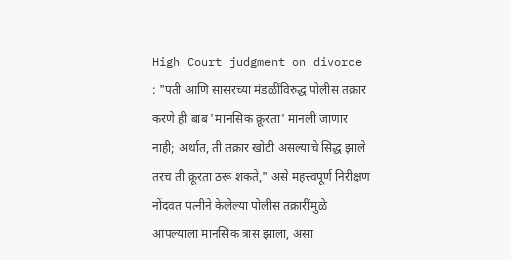High Court judgment on divorce : "पती आणि सासरच्या मंडळींविरुद्ध पोलीस तक्रार करणे ही बाब 'मानसिक क्रूरता' मानली जाणार नाही; अर्थात, ती तक्रार खोटी असल्याचे सिद्ध झाले तरच ती क्रूरता ठरू शकते," असे महत्त्वपूर्ण निरीक्षण नोंदवत पत्नीने केलेल्या पोलीस तक्रारींमुळे आपल्याला मानसिक त्रास झाला, असा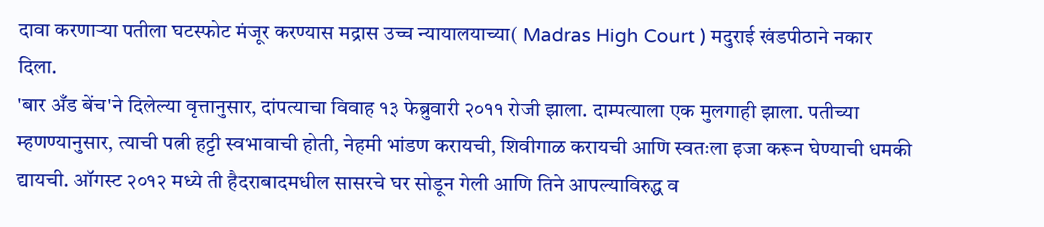दावा करणाऱ्या पतीला घटस्फोट मंजूर करण्यास मद्रास उच्च न्यायालयाच्या( Madras High Court ) मदुराई खंडपीठाने नकार दिला.
'बार अँड बेंच'ने दिलेल्या वृत्तानुसार, दांपत्याचा विवाह १३ फेब्रुवारी २०११ रोजी झाला. दाम्पत्याला एक मुलगाही झाला. पतीच्या म्हणण्यानुसार, त्याची पत्नी हट्टी स्वभावाची होती, नेहमी भांडण करायची, शिवीगाळ करायची आणि स्वतःला इजा करून घेण्याची धमकी द्यायची. ऑगस्ट २०१२ मध्ये ती हैदराबादमधील सासरचे घर सोडून गेली आणि तिने आपल्याविरुद्ध व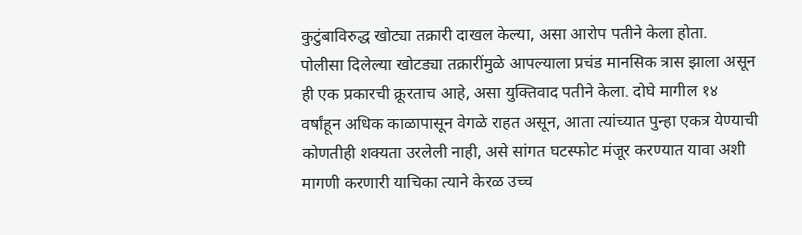कुटुंबाविरुद्ध खोट्या तक्रारी दाखल केल्या, असा आरोप पतीने केला होता.
पोलीसा दिलेल्या खोटड्या तक्रारींमुळे आपल्याला प्रचंड मानसिक त्रास झाला असून ही एक प्रकारची क्रूरताच आहे, असा युक्तिवाद पतीने केला. दोघे मागील १४ वर्षांहून अधिक काळापासून वेगळे राहत असून, आता त्यांच्यात पुन्हा एकत्र येण्याची कोणतीही शक्यता उरलेली नाही, असे सांगत घटस्फोट मंजूर करण्यात यावा अशी मागणी करणारी याचिका त्याने केरळ उच्च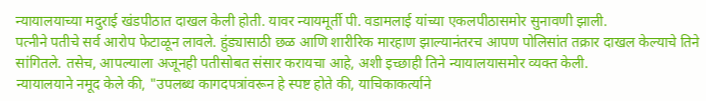न्यायालयाच्या मदुराई खंडपीठात दाखल केली होती. यावर न्यायमूर्ती पी. वडामलाई यांच्या एकलपीठासमोर सुनावणी झाली.
पत्नीने पतीचे सर्व आरोप फेटाळून लावले. हुंड्यासाठी छळ आणि शारीरिक मारहाण झाल्यानंतरच आपण पोलिसांत तक्रार दाखल केल्याचे तिने सांगितले. तसेच, आपल्याला अजूनही पतीसोबत संसार करायचा आहे, अशी इच्छाही तिने न्यायालयासमोर व्यक्त केली.
न्यायालयाने नमूद केले की, "उपलब्ध कागदपत्रांवरून हे स्पष्ट होते की, याचिकाकर्त्याने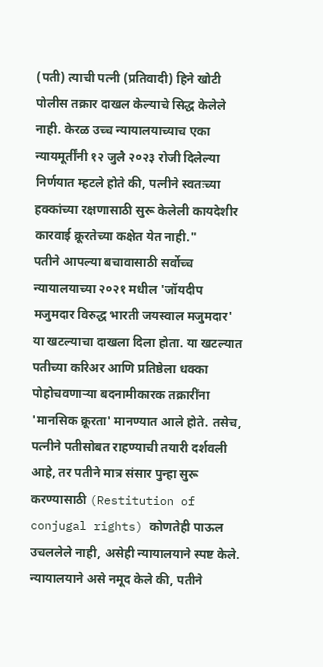(पती) त्याची पत्नी (प्रतिवादी) हिने खोटी पोलीस तक्रार दाखल केल्याचे सिद्ध केलेले नाही. केरळ उच्च न्यायालयाच्याच एका न्यायमूर्तींनी १२ जुलै २०२३ रोजी दिलेल्या निर्णयात म्हटले होते की, पत्नीने स्वतःच्या हक्कांच्या रक्षणासाठी सुरू केलेली कायदेशीर कारवाई क्रूरतेच्या कक्षेत येत नाही."
पतीने आपल्या बचावासाठी सर्वोच्च न्यायालयाच्या २०२१ मधील 'जॉयदीप मजुमदार विरुद्ध भारती जयस्वाल मजुमदार' या खटल्याचा दाखला दिला होता. या खटल्यात पतीच्या करिअर आणि प्रतिष्ठेला धक्का पोहोचवणाऱ्या बदनामीकारक तक्रारींना 'मानसिक क्रूरता' मानण्यात आले होते. तसेच, पत्नीने पतीसोबत राहण्याची तयारी दर्शवली आहे, तर पतीने मात्र संसार पुन्हा सुरू करण्यासाठी (Restitution of conjugal rights) कोणतेही पाऊल उचललेले नाही, असेही न्यायालयाने स्पष्ट केले.
न्यायालयाने असे नमूद केले की, पतीने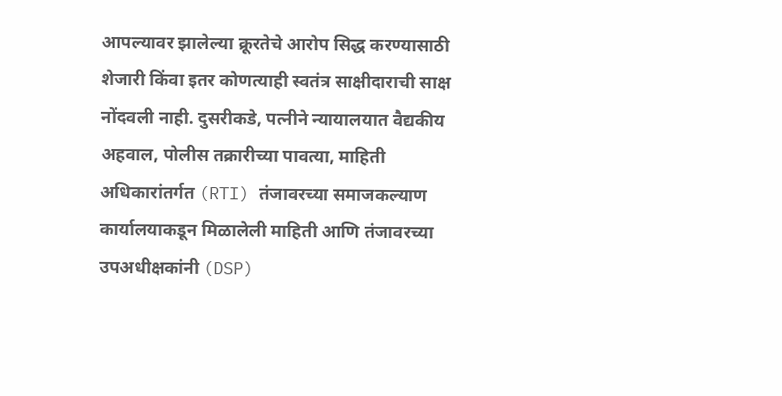आपल्यावर झालेल्या क्रूरतेचे आरोप सिद्ध करण्यासाठी शेजारी किंवा इतर कोणत्याही स्वतंत्र साक्षीदाराची साक्ष नोंदवली नाही. दुसरीकडे, पत्नीने न्यायालयात वैद्यकीय अहवाल, पोलीस तक्रारीच्या पावत्या, माहिती अधिकारांतर्गत (RTI) तंजावरच्या समाजकल्याण कार्यालयाकडून मिळालेली माहिती आणि तंजावरच्या उपअधीक्षकांनी (DSP)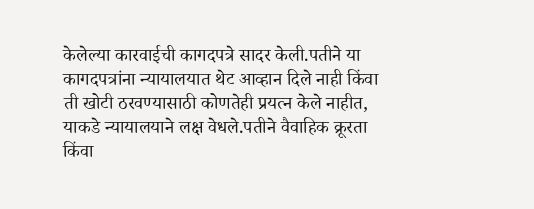केलेल्या कारवाईची कागदपत्रे सादर केली.पतीने या कागदपत्रांना न्यायालयात थेट आव्हान दिले नाही किंवा ती खोटी ठरवण्यासाठी कोणतेही प्रयत्न केले नाहीत, याकडे न्यायालयाने लक्ष वेधले.पतीने वैवाहिक क्रूरता किंवा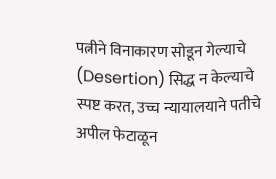पत्नीने विनाकारण सोडून गेल्याचे (Desertion) सिद्ध न केल्याचे स्पष्ट करत, उच्च न्यायालयाने पतीचे अपील फेटाळून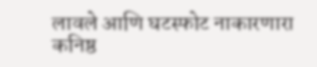लावले आणि घटस्फोट नाकारणारा कनिष्ठ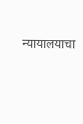न्यायालयाचा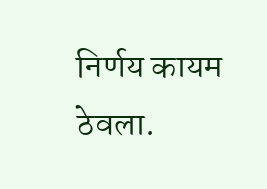निर्णय कायम ठेवला.